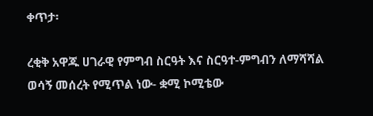ቀጥታ፡

ረቂቅ አዋጁ ሀገራዊ የምግብ ስርዓት እና ስርዓተ-ምግብን ለማሻሻል ወሳኝ መሰረት የሚጥል ነው- ቋሚ ኮሚቴው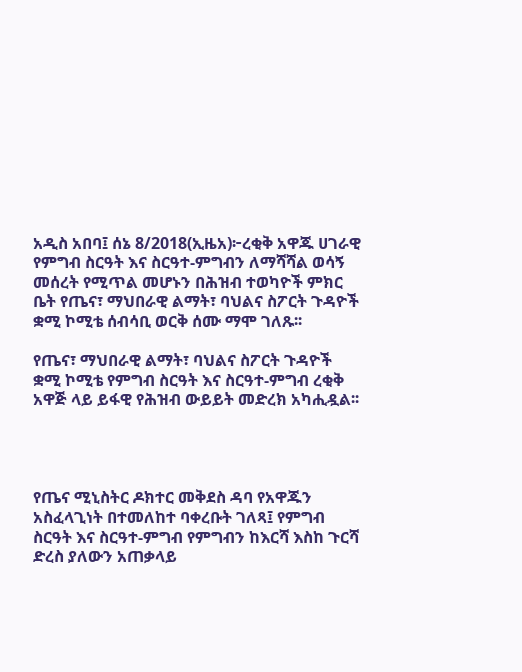አዲስ አበባ፤ ሰኔ 8/2018(ኢዜአ)፦ረቂቅ አዋጁ ሀገራዊ የምግብ ስርዓት እና ስርዓተ-ምግብን ለማሻሻል ወሳኝ መሰረት የሚጥል መሆኑን በሕዝብ ተወካዮች ምክር ቤት የጤና፣ ማህበራዊ ልማት፣ ባህልና ስፖርት ጉዳዮች ቋሚ ኮሚቴ ሰብሳቢ ወርቅ ሰሙ ማሞ ገለጹ፡፡

የጤና፣ ማህበራዊ ልማት፣ ባህልና ስፖርት ጉዳዮች ቋሚ ኮሚቴ የምግብ ስርዓት እና ስርዓተ-ምግብ ረቂቅ አዋጅ ላይ ይፋዊ የሕዝብ ውይይት መድረክ አካሒዷል፡፡




የጤና ሚኒስትር ዶክተር መቅደስ ዳባ የአዋጁን አስፈላጊነት በተመለከተ ባቀረቡት ገለጻ፤ የምግብ ስርዓት እና ስርዓተ-ምግብ የምግብን ከእርሻ እስከ ጉርሻ ድረስ ያለውን አጠቃላይ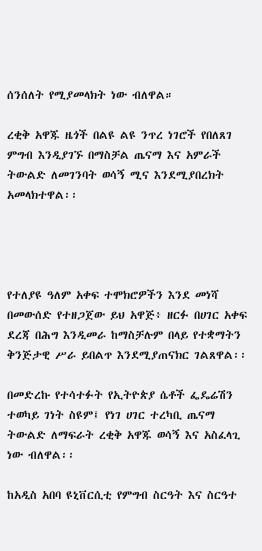ሰንሰለት የሚያመላክት ነው ብለዋል።

ረቂቅ አዋጁ ዜጎች በልዩ ልዩ ንጥረ ነገሮች የበለጸገ ምግብ እንዲያገኙ በማስቻል ጤናማ እና አምራች ትውልድ ለመገንባት ወሳኝ ሚና እንደሚያበረክት አመላክተዋል፡፡




የተለያዩ ዓለም አቀፍ ተሞክሮዎችን እንደ መነሻ በመውሰድ የተዘጋጀው ይህ አዋጅ፥ ዘርፉ በሀገር አቀፍ ደረጃ በሕግ እንዲመራ ከማስቻሉም በላይ የተቋማትን ቅንጅታዊ ሥራ ይበልጥ እንደሚያጠናክር ገልጸዋል፡፡

በመድረኩ የተሳተፉት የኢትዮጵያ ሴቶች ፌዴሬሽን ተወካይ ገነት ስዩም፤ የነገ ሀገር ተረካቢ ጤናማ ትውልድ ለማፍራት ረቂቅ አዋጁ ወሳኝ እና አስፈላጊ ነው ብለዋል፡፡

ከአዲስ አበባ ዩኒቨርሲቲ የምግብ ስርዓት እና ስርዓተ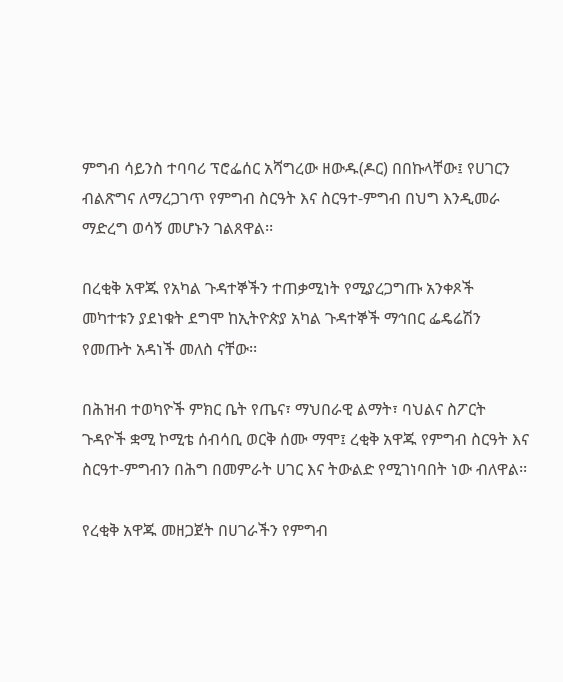ምግብ ሳይንስ ተባባሪ ፕሮፌሰር አሻግረው ዘውዱ(ዶር) በበኩላቸው፤ የሀገርን ብልጽግና ለማረጋገጥ የምግብ ስርዓት እና ስርዓተ-ምግብ በህግ እንዲመራ ማድረግ ወሳኝ መሆኑን ገልጸዋል፡፡

በረቂቅ አዋጁ የአካል ጉዳተኞችን ተጠቃሚነት የሚያረጋግጡ አንቀጾች መካተቱን ያደነቁት ደግሞ ከኢትዮጵያ አካል ጉዳተኞች ማኅበር ፌዴሬሽን የመጡት አዳነች መለስ ናቸው፡፡

በሕዝብ ተወካዮች ምክር ቤት የጤና፣ ማህበራዊ ልማት፣ ባህልና ስፖርት ጉዳዮች ቋሚ ኮሚቴ ሰብሳቢ ወርቅ ሰሙ ማሞ፤ ረቂቅ አዋጁ የምግብ ስርዓት እና ስርዓተ-ምግብን በሕግ በመምራት ሀገር እና ትውልድ የሚገነባበት ነው ብለዋል፡፡

የረቂቅ አዋጁ መዘጋጀት በሀገራችን የምግብ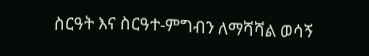ስርዓት እና ስርዓተ-ምግብን ለማሻሻል ወሳኝ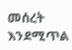መሰረት እንደሚጥል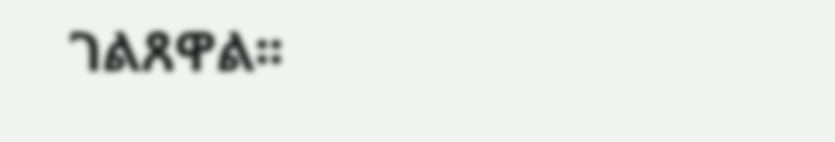ገልጸዋል፡፡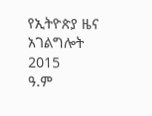የኢትዮጵያ ዜና አገልግሎት
2015
ዓ.ም